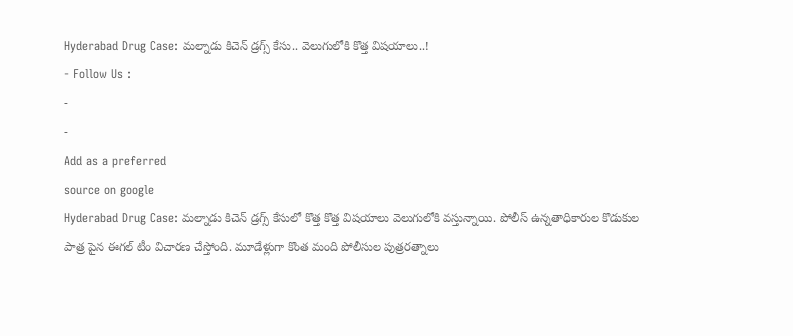Hyderabad Drug Case: మల్నాడు కిచెన్ డ్రగ్స్ కేసు.. వెలుగులోకి కొత్త విషయాలు..!
- Follow Us :
-
-
Add as a preferred
source on google
Hyderabad Drug Case: మల్నాడు కిచెన్ డ్రగ్స్ కేసులో కొత్త కొత్త విషయాలు వెలుగులోకి వస్తున్నాయి. పోలీస్ ఉన్నతాధికారుల కొడుకుల పాత్ర పైన ఈగల్ టీం విచారణ చేస్తోంది. మూడేళ్లుగా కొంత మంది పోలీసుల పుత్రరత్నాలు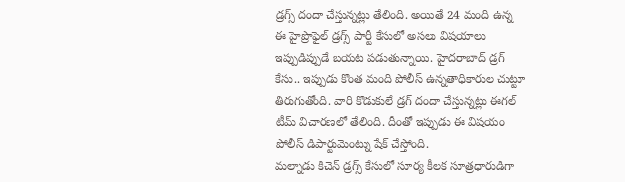డ్రగ్స్ దందా చేస్తున్నట్లు తేలింది. అయితే 24 మంది ఉన్న ఈ హైప్రొఫైల్ డ్రగ్స్ పార్టీ కేసులో అసలు విషయాలు ఇప్పుడిప్పుడే బయట పడుతున్నాయి. హైదరాబాద్ డ్రగ్ కేసు.. ఇప్పుడు కొంత మంది పోలీస్ ఉన్నతాధికారుల చుట్టూ తిరుగుతోంది. వారి కొడుకులే డ్రగ్ దందా చేస్తున్నట్లు ఈగల్ టీమ్ విచారణలో తేలింది. దీంతో ఇప్పుడు ఈ విషయం పోలీస్ డిపార్టుమెంట్ను షేక్ చేస్తోంది.
మల్నాడు కిచెన్ డ్రగ్స్ కేసులో సూర్య కీలక సూత్రధారుడిగా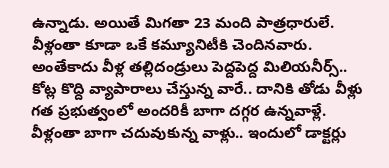ఉన్నాడు. అయితే మిగతా 23 మంది పాత్రధారులే. వీళ్లంతా కూడా ఒకే కమ్యూనిటీకి చెందినవారు. అంతేకాదు వీళ్ల తల్లిదండ్రులు పెద్దపెద్ద మిలియనీర్స్.. కోట్ల కొద్ది వ్యాపారాలు చేస్తున్న వారే.. దానికి తోడు వీళ్లు గత ప్రభుత్వంలో అందరికీ బాగా దగ్గర ఉన్నవాళ్లే. వీళ్లంతా బాగా చదువుకున్న వాళ్లు.. ఇందులో డాక్టర్లు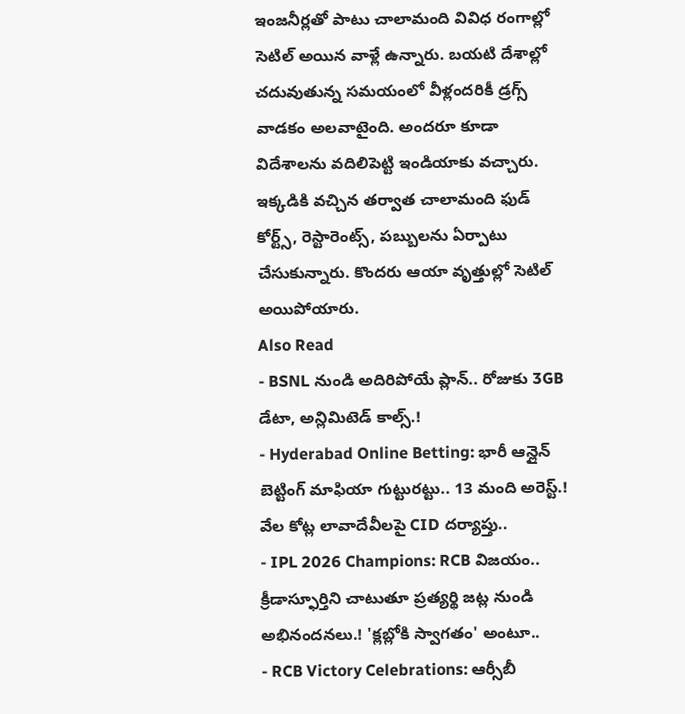ఇంజనీర్లతో పాటు చాలామంది వివిధ రంగాల్లో సెటిల్ అయిన వాళ్లే ఉన్నారు. బయటి దేశాల్లో చదువుతున్న సమయంలో వీళ్లందరికీ డ్రగ్స్ వాడకం అలవాటైంది. అందరూ కూడా విదేశాలను వదిలిపెట్టి ఇండియాకు వచ్చారు. ఇక్కడికి వచ్చిన తర్వాత చాలామంది ఫుడ్ కోర్ట్స్, రెస్టారెంట్స్, పబ్బులను ఏర్పాటు చేసుకున్నారు. కొందరు ఆయా వృత్తుల్లో సెటిల్ అయిపోయారు.
Also Read
- BSNL నుండి అదిరిపోయే ప్లాన్.. రోజుకు 3GB డేటా, అన్లిమిటెడ్ కాల్స్.!
- Hyderabad Online Betting: భారీ ఆన్లైన్ బెట్టింగ్ మాఫియా గుట్టురట్టు.. 13 మంది అరెస్ట్.! వేల కోట్ల లావాదేవీలపై CID దర్యాప్తు..
- IPL 2026 Champions: RCB విజయం.. క్రీడాస్ఫూర్తిని చాటుతూ ప్రత్యర్థి జట్ల నుండి అభినందనలు.! 'క్లబ్లోకి స్వాగతం' అంటూ..
- RCB Victory Celebrations: ఆర్సీబీ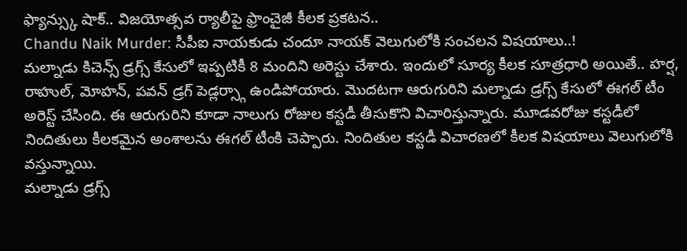ఫ్యాన్స్కు షాక్.. విజయోత్సవ ర్యాలీపై ఫ్రాంచైజీ కీలక ప్రకటన..
Chandu Naik Murder: సీపీఐ నాయకుడు చందూ నాయక్ వెలుగులోకి సంచలన విషయాలు..!
మల్నాడు కిచెన్స్ డ్రగ్స్ కేసులో ఇప్పటికీ 8 మందిని అరెస్టు చేశారు. ఇందులో సూర్య కీలక సూత్రధారి అయితే.. హర్ష, రాహుల్, మోహన్, పవన్ డ్రగ్ పెడ్లర్స్గా ఉండిపోయారు. మొదటగా ఆరుగురిని మల్నాడు డ్రగ్స్ కేసులో ఈగల్ టీం అరెస్ట్ చేసింది. ఈ ఆరుగురిని కూడా నాలుగు రోజుల కస్టడీ తీసుకొని విచారిస్తున్నారు. మూడవరోజు కస్టడీలో నిందితులు కీలకమైన అంశాలను ఈగల్ టీంకి చెప్పారు. నిందితుల కస్టడీ విచారణలో కీలక విషయాలు వెలుగులోకి వస్తున్నాయి.
మల్నాడు డ్రగ్స్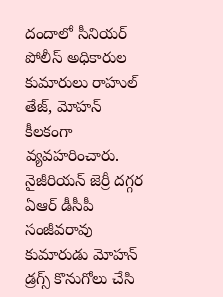దందాలో సీనియర్ పోలీస్ అధికారుల కుమారులు రాహుల్ తేజ్, మోహన్ కీలకంగా వ్యవహరించారు. నైజీరియన్ జెర్రీ దగ్గర ఏఆర్ డీసీపీ సంజీవరావు కుమారుడు మోహన్ డ్రగ్స్ కొనుగోలు చేసి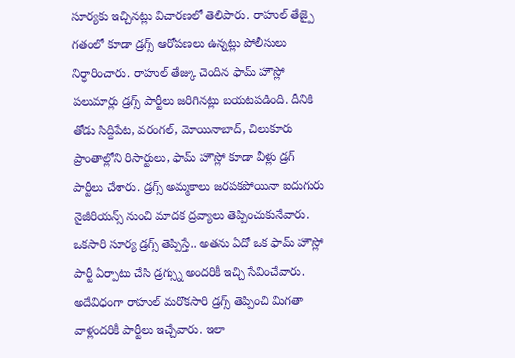సూర్యకు ఇచ్చినట్లు విచారణలో తెలిపారు. రాహుల్ తేజ్పై గతంలో కూడా డ్రగ్స్ ఆరోపణలు ఉన్నట్లు పోలీసులు నిర్ధారించారు. రాహుల్ తేజ్కు చెందిన ఫామ్ హౌస్లో పలుమార్లు డ్రగ్స్ పార్టీలు జరిగినట్లు బయటపడింది. దీనికి తోడు సిద్దిపేట, వరంగల్, మోయినాబాద్, చిలుకూరు ప్రాంతాల్లోని రిసార్టులు, ఫామ్ హౌస్లో కూడా వీళ్లు డ్రగ్ పార్టీలు చేశారు. డ్రగ్స్ అమ్మకాలు జరపకపోయినా ఐదుగురు నైజీరియన్స్ నుంచి మాదక ద్రవ్యాలు తెప్పించుకునేవారు. ఒకసారి సూర్య డ్రగ్స్ తెప్పిస్తే.. అతను ఏదో ఒక ఫామ్ హౌస్లో పార్టీ ఏర్పాటు చేసి డ్రగ్స్ను అందరికీ ఇచ్చి సేవించేవారు.
అదేవిధంగా రాహుల్ మరొకసారి డ్రగ్స్ తెప్పించి మిగతా వాళ్లందరికీ పార్టీలు ఇచ్చేవారు. ఇలా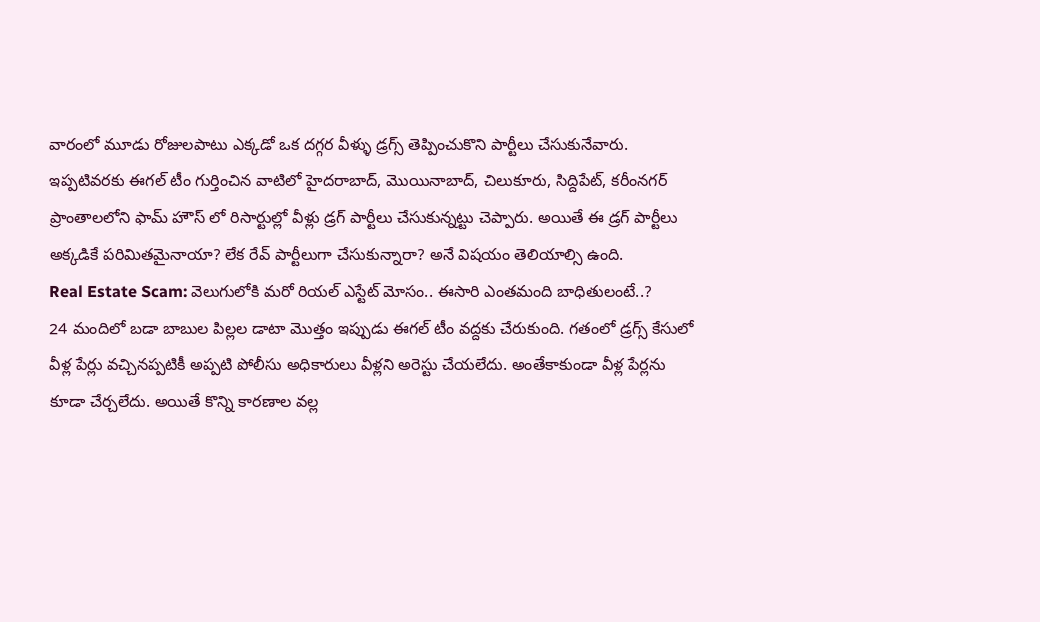వారంలో మూడు రోజులపాటు ఎక్కడో ఒక దగ్గర వీళ్ళు డ్రగ్స్ తెప్పించుకొని పార్టీలు చేసుకునేవారు. ఇప్పటివరకు ఈగల్ టీం గుర్తించిన వాటిలో హైదరాబాద్, మొయినాబాద్, చిలుకూరు, సిద్దిపేట్, కరీంనగర్ ప్రాంతాలలోని ఫామ్ హౌస్ లో రిసార్టుల్లో వీళ్లు డ్రగ్ పార్టీలు చేసుకున్నట్టు చెప్పారు. అయితే ఈ డ్రగ్ పార్టీలు అక్కడికే పరిమితమైనాయా? లేక రేవ్ పార్టీలుగా చేసుకున్నారా? అనే విషయం తెలియాల్సి ఉంది.
Real Estate Scam: వెలుగులోకి మరో రియల్ ఎస్టేట్ మోసం.. ఈసారి ఎంతమంది బాధితులంటే..?
24 మందిలో బడా బాబుల పిల్లల డాటా మొత్తం ఇప్పుడు ఈగల్ టీం వద్దకు చేరుకుంది. గతంలో డ్రగ్స్ కేసులో వీళ్ల పేర్లు వచ్చినప్పటికీ అప్పటి పోలీసు అధికారులు వీళ్లని అరెస్టు చేయలేదు. అంతేకాకుండా వీళ్ల పేర్లను కూడా చేర్చలేదు. అయితే కొన్ని కారణాల వల్ల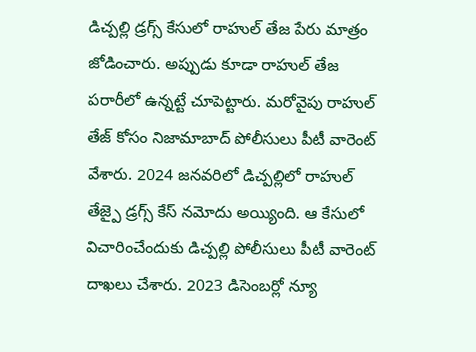డిచ్పల్లి డ్రగ్స్ కేసులో రాహుల్ తేజ పేరు మాత్రం జోడించారు. అప్పుడు కూడా రాహుల్ తేజ పరారీలో ఉన్నట్టే చూపెట్టారు. మరోవైపు రాహుల్ తేజ్ కోసం నిజామాబాద్ పోలీసులు పీటీ వారెంట్ వేశారు. 2024 జనవరిలో డిచ్పల్లిలో రాహుల్ తేజ్పై డ్రగ్స్ కేస్ నమోదు అయ్యింది. ఆ కేసులో విచారించేందుకు డిచ్పల్లి పోలీసులు పీటీ వారెంట్ దాఖలు చేశారు. 2023 డిసెంబర్లో న్యూ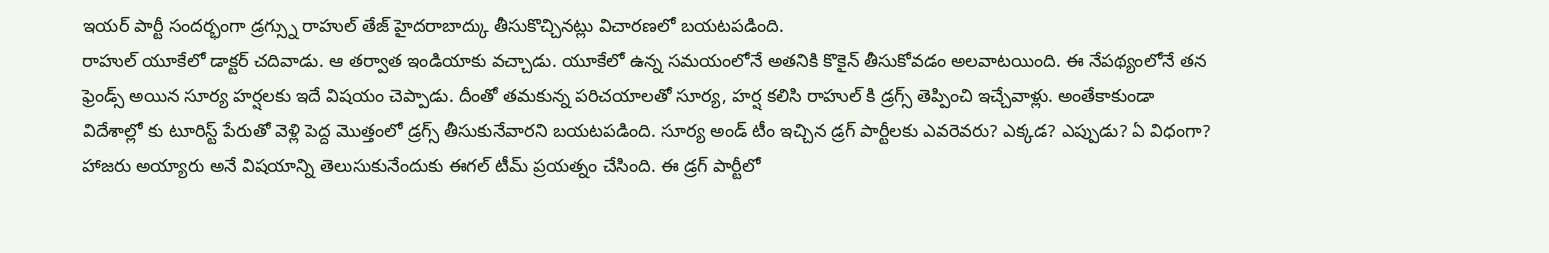ఇయర్ పార్టీ సందర్భంగా డ్రగ్స్ను రాహుల్ తేజ్ హైదరాబాద్కు తీసుకొచ్చినట్లు విచారణలో బయటపడింది.
రాహుల్ యూకేలో డాక్టర్ చదివాడు. ఆ తర్వాత ఇండియాకు వచ్చాడు. యూకేలో ఉన్న సమయంలోనే అతనికి కొకైన్ తీసుకోవడం అలవాటయింది. ఈ నేపథ్యంలోనే తన ఫ్రెండ్స్ అయిన సూర్య హర్షలకు ఇదే విషయం చెప్పాడు. దీంతో తమకున్న పరిచయాలతో సూర్య, హర్ష కలిసి రాహుల్ కి డ్రగ్స్ తెప్పించి ఇచ్చేవాళ్లు. అంతేకాకుండా విదేశాల్లో కు టూరిస్ట్ పేరుతో వెళ్లి పెద్ద మొత్తంలో డ్రగ్స్ తీసుకునేవారని బయటపడింది. సూర్య అండ్ టీం ఇచ్చిన డ్రగ్ పార్టీలకు ఎవరెవరు? ఎక్కడ? ఎప్పుడు? ఏ విధంగా? హాజరు అయ్యారు అనే విషయాన్ని తెలుసుకునేందుకు ఈగల్ టీమ్ ప్రయత్నం చేసింది. ఈ డ్రగ్ పార్టీలో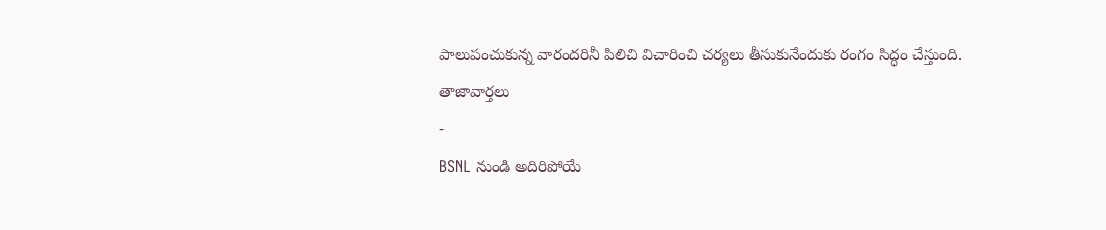పాలుపంచుకున్న వారందరినీ పిలిచి విచారించి చర్యలు తీసుకునేందుకు రంగం సిద్ధం చేస్తుంది.
తాజావార్తలు
-
BSNL నుండి అదిరిపోయే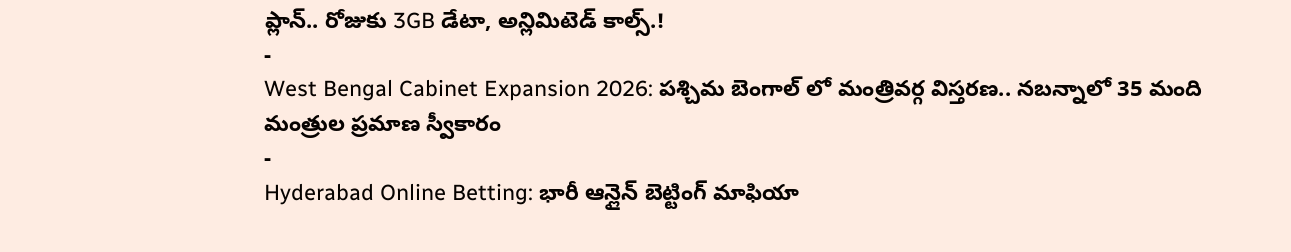ప్లాన్.. రోజుకు 3GB డేటా, అన్లిమిటెడ్ కాల్స్.!
-
West Bengal Cabinet Expansion 2026: పశ్చిమ బెంగాల్ లో మంత్రివర్గ విస్తరణ.. నబన్నాలో 35 మంది మంత్రుల ప్రమాణ స్వీకారం
-
Hyderabad Online Betting: భారీ ఆన్లైన్ బెట్టింగ్ మాఫియా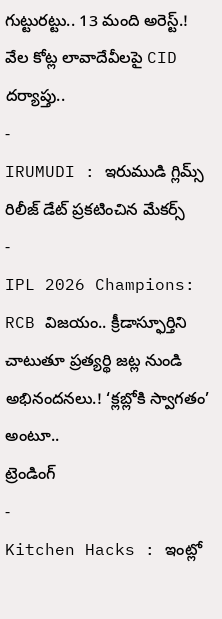గుట్టురట్టు.. 13 మంది అరెస్ట్.! వేల కోట్ల లావాదేవీలపై CID దర్యాప్తు..
-
IRUMUDI : ఇరుముడి గ్లిమ్స్ రిలీజ్ డేట్ ప్రకటించిన మేకర్స్
-
IPL 2026 Champions: RCB విజయం.. క్రీడాస్ఫూర్తిని చాటుతూ ప్రత్యర్థి జట్ల నుండి అభినందనలు.! ‘క్లబ్లోకి స్వాగతం’ అంటూ..
ట్రెండింగ్
-
Kitchen Hacks : ఇంట్లో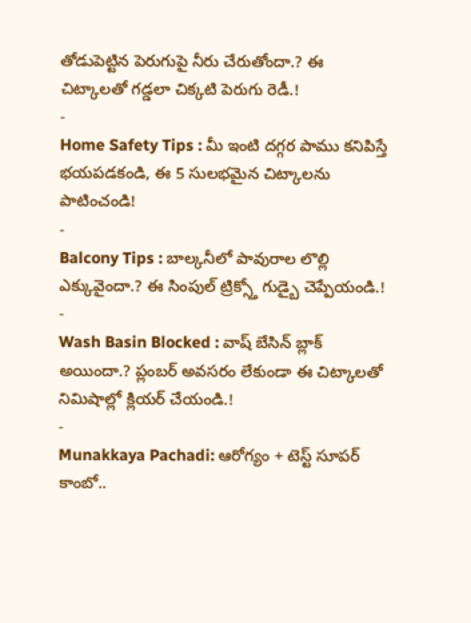తోడుపెట్టిన పెరుగుపై నీరు చేరుతోందా.? ఈ చిట్కాలతో గడ్డలా చిక్కటి పెరుగు రెడీ.!
-
Home Safety Tips : మీ ఇంటి దగ్గర పాము కనిపిస్తే భయపడకండి, ఈ 5 సులభమైన చిట్కాలను పాటించండి!
-
Balcony Tips : బాల్కనీలో పావురాల లొల్లి ఎక్కువైందా.? ఈ సింపుల్ ట్రిక్స్తో గుడ్బై చెప్పేయండి.!
-
Wash Basin Blocked : వాష్ బేసిన్ బ్లాక్ అయిందా.? ప్లంబర్ అవసరం లేకుండా ఈ చిట్కాలతో నిమిషాల్లో క్లియర్ చేయండి.!
-
Munakkaya Pachadi: ఆరోగ్యం + టెస్ట్ సూపర్ కాంబో..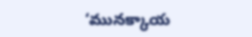‘మునక్కాయ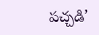పచ్చడి’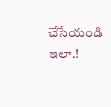చేసేయండి ఇలా.!